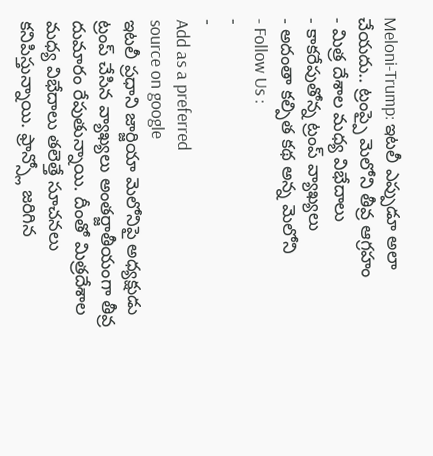Meloni-Trump: ఇటలీ ఎప్పుడూ అలా చేయదు.. ట్రంప్పై మెలోని తీవ్ర ఆగ్రహం
- మిత్ర దేశాల మధ్య విభేదాలు
- కాకరేపుతోన్న ట్రంప్ వ్యాఖ్యలు
- అదంతా కల్పిత కథ అన్న మెలోని
- Follow Us :
-
-
Add as a preferred
source on google
ఇటలీ ప్రధాని జార్జియా మెలోనిపై అధ్యక్షుడు ట్రంప్ చేసిన వ్యాఖ్యలు అంతర్జాతీయంగా తీవ్ర దుమారం రేపుతున్నాయి. దీంతో మిత్రదేశాల మధ్య విభేదాలు తలెత్తే సూచనలు కనిపిస్తున్నాయి. ఫ్రాన్స్లో జరిగిన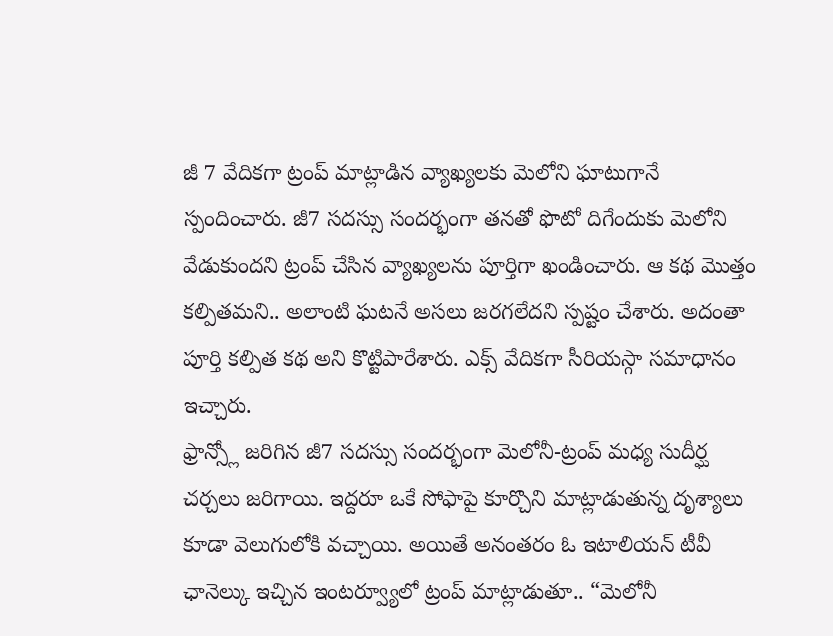జీ 7 వేదికగా ట్రంప్ మాట్లాడిన వ్యాఖ్యలకు మెలోని ఘాటుగానే స్పందించారు. జీ7 సదస్సు సందర్భంగా తనతో ఫొటో దిగేందుకు మెలోని వేడుకుందని ట్రంప్ చేసిన వ్యాఖ్యలను పూర్తిగా ఖండించారు. ఆ కథ మొత్తం కల్పితమని.. అలాంటి ఘటనే అసలు జరగలేదని స్పష్టం చేశారు. అదంతా పూర్తి కల్పిత కథ అని కొట్టిపారేశారు. ఎక్స్ వేదికగా సీరియస్గా సమాధానం ఇచ్చారు.
ఫ్రాన్స్లో జరిగిన జీ7 సదస్సు సందర్భంగా మెలోనీ-ట్రంప్ మధ్య సుదీర్ఘ చర్చలు జరిగాయి. ఇద్దరూ ఒకే సోఫాపై కూర్చొని మాట్లాడుతున్న దృశ్యాలు కూడా వెలుగులోకి వచ్చాయి. అయితే అనంతరం ఓ ఇటాలియన్ టీవీ ఛానెల్కు ఇచ్చిన ఇంటర్వ్యూలో ట్రంప్ మాట్లాడుతూ.. “మెలోనీ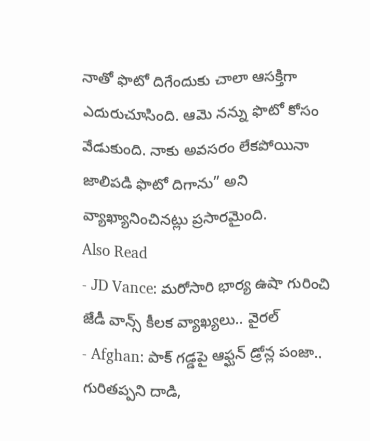నాతో ఫొటో దిగేందుకు చాలా ఆసక్తిగా ఎదురుచూసింది. ఆమె నన్ను ఫొటో కోసం వేడుకుంది. నాకు అవసరం లేకపోయినా జాలిపడి ఫొటో దిగాను” అని వ్యాఖ్యానించినట్లు ప్రసారమైంది.
Also Read
- JD Vance: మరోసారి భార్య ఉషా గురించి జేడీ వాన్స్ కీలక వ్యాఖ్యలు.. వైరల్
- Afghan: పాక్ గడ్డపై ఆఫ్ఘన్ డ్రోన్ల పంజా.. గురితప్పని దాడి,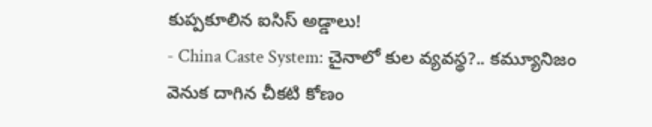కుప్పకూలిన ఐసిస్ అడ్డాలు!
- China Caste System: చైనాలో కుల వ్యవస్థ?.. కమ్యూనిజం వెనుక దాగిన చీకటి కోణం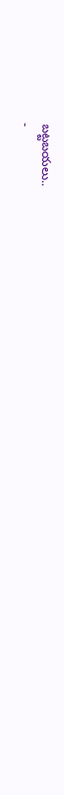బట్టబయలు..
-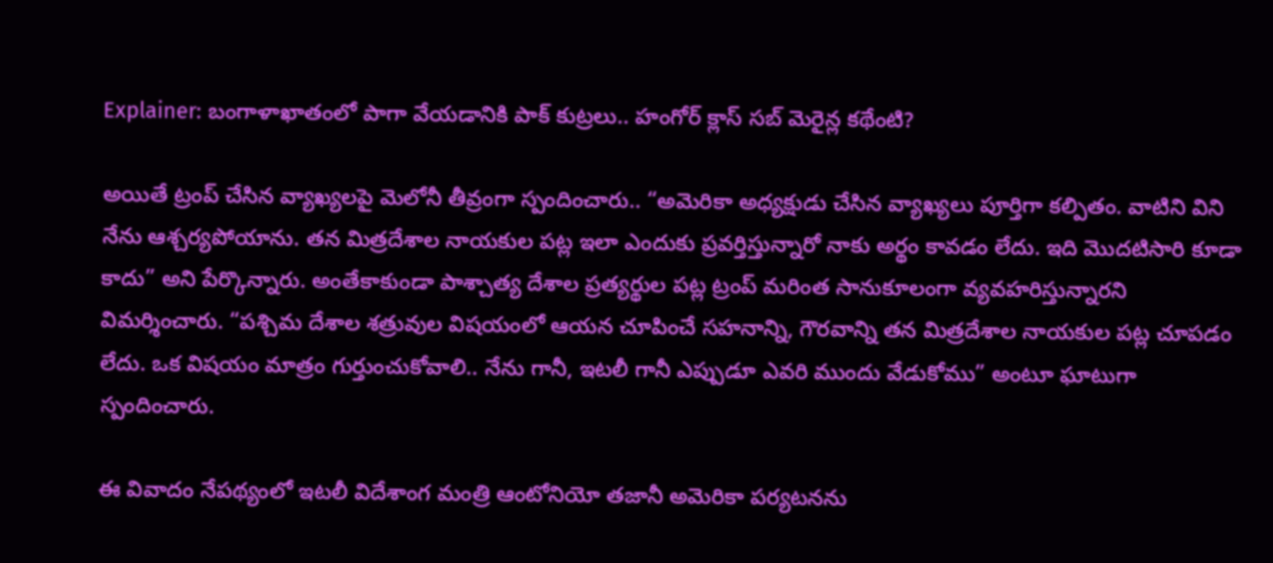Explainer: బంగాళాఖాతంలో పాగా వేయడానికి పాక్ కుట్రలు.. హంగోర్ క్లాస్ సబ్ మెరైన్ల కథేంటి?

అయితే ట్రంప్ చేసిన వ్యాఖ్యలపై మెలోనీ తీవ్రంగా స్పందించారు.. “అమెరికా అధ్యక్షుడు చేసిన వ్యాఖ్యలు పూర్తిగా కల్పితం. వాటిని విని నేను ఆశ్చర్యపోయాను. తన మిత్రదేశాల నాయకుల పట్ల ఇలా ఎందుకు ప్రవర్తిస్తున్నారో నాకు అర్థం కావడం లేదు. ఇది మొదటిసారి కూడా కాదు” అని పేర్కొన్నారు. అంతేకాకుండా పాశ్చాత్య దేశాల ప్రత్యర్థుల పట్ల ట్రంప్ మరింత సానుకూలంగా వ్యవహరిస్తున్నారని విమర్శించారు. “పశ్చిమ దేశాల శత్రువుల విషయంలో ఆయన చూపించే సహనాన్ని, గౌరవాన్ని తన మిత్రదేశాల నాయకుల పట్ల చూపడం లేదు. ఒక విషయం మాత్రం గుర్తుంచుకోవాలి.. నేను గానీ, ఇటలీ గానీ ఎప్పుడూ ఎవరి ముందు వేడుకోము” అంటూ ఘాటుగా స్పందించారు.

ఈ వివాదం నేపథ్యంలో ఇటలీ విదేశాంగ మంత్రి ఆంటోనియో తజానీ అమెరికా పర్యటనను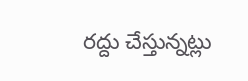రద్దు చేస్తున్నట్లు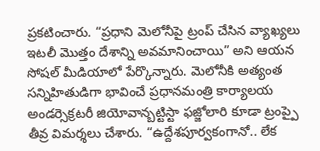ప్రకటించారు. “ప్రధాని మెలోనీపై ట్రంప్ చేసిన వ్యాఖ్యలు ఇటలీ మొత్తం దేశాన్ని అవమానించాయి” అని ఆయన సోషల్ మీడియాలో పేర్కొన్నారు. మెలోనీకి అత్యంత సన్నిహితుడిగా భావించే ప్రధానమంత్రి కార్యాలయ అండర్సెక్రటరీ జియోవాన్బట్టిస్టా ఫజ్జోలారి కూడా ట్రంప్పై తీవ్ర విమర్శలు చేశారు. “ఉద్దేశపూర్వకంగానో.. లేక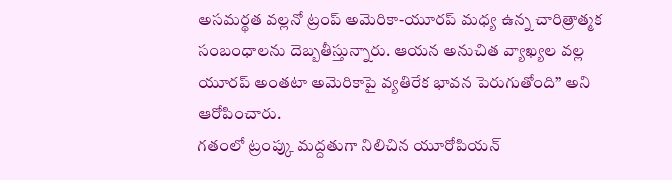అసమర్థత వల్లనో ట్రంప్ అమెరికా-యూరప్ మధ్య ఉన్న చారిత్రాత్మక సంబంధాలను దెబ్బతీస్తున్నారు. ఆయన అనుచిత వ్యాఖ్యల వల్ల యూరప్ అంతటా అమెరికాపై వ్యతిరేక భావన పెరుగుతోంది” అని ఆరోపించారు.
గతంలో ట్రంప్కు మద్దతుగా నిలిచిన యూరోపియన్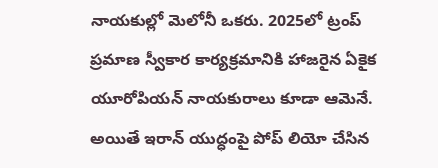నాయకుల్లో మెలోనీ ఒకరు. 2025లో ట్రంప్ ప్రమాణ స్వీకార కార్యక్రమానికి హాజరైన ఏకైక యూరోపియన్ నాయకురాలు కూడా ఆమెనే. అయితే ఇరాన్ యుద్ధంపై పోప్ లియో చేసిన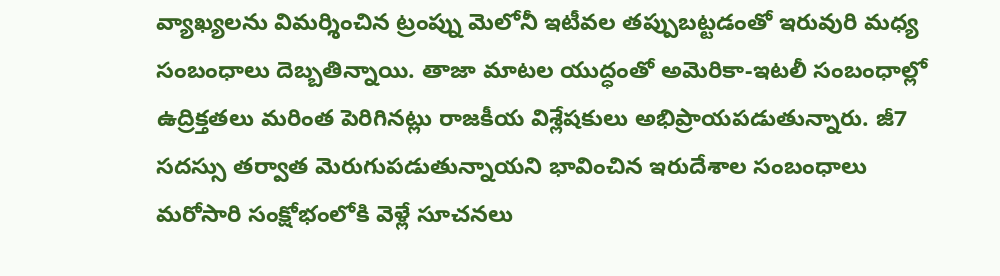వ్యాఖ్యలను విమర్శించిన ట్రంప్ను మెలోనీ ఇటీవల తప్పుబట్టడంతో ఇరువురి మధ్య సంబంధాలు దెబ్బతిన్నాయి. తాజా మాటల యుద్ధంతో అమెరికా-ఇటలీ సంబంధాల్లో ఉద్రిక్తతలు మరింత పెరిగినట్లు రాజకీయ విశ్లేషకులు అభిప్రాయపడుతున్నారు. జీ7 సదస్సు తర్వాత మెరుగుపడుతున్నాయని భావించిన ఇరుదేశాల సంబంధాలు మరోసారి సంక్షోభంలోకి వెళ్లే సూచనలు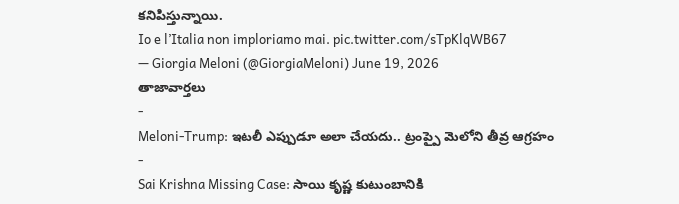కనిపిస్తున్నాయి.
Io e l’Italia non imploriamo mai. pic.twitter.com/sTpKlqWB67
— Giorgia Meloni (@GiorgiaMeloni) June 19, 2026
తాజావార్తలు
-
Meloni-Trump: ఇటలీ ఎప్పుడూ అలా చేయదు.. ట్రంప్పై మెలోని తీవ్ర ఆగ్రహం
-
Sai Krishna Missing Case: సాయి కృష్ణ కుటుంబానికి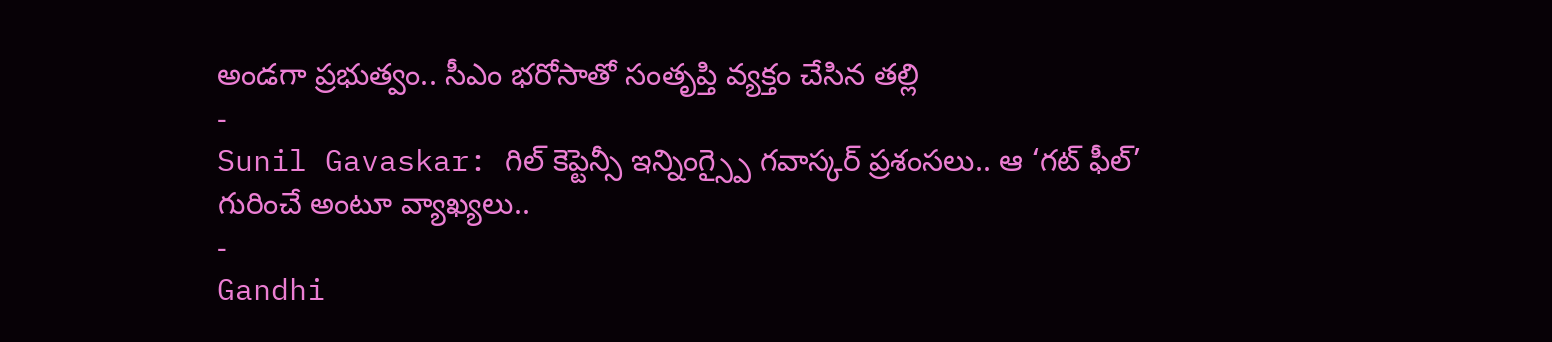అండగా ప్రభుత్వం.. సీఎం భరోసాతో సంతృప్తి వ్యక్తం చేసిన తల్లి
-
Sunil Gavaskar: గిల్ కెప్టెన్సీ ఇన్నింగ్స్పై గవాస్కర్ ప్రశంసలు.. ఆ ‘గట్ ఫీల్’ గురించే అంటూ వ్యాఖ్యలు..
-
Gandhi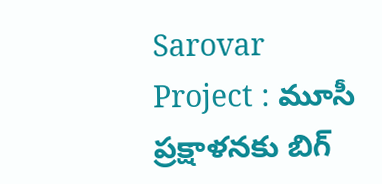Sarovar Project : మూసీ ప్రక్షాళనకు బిగ్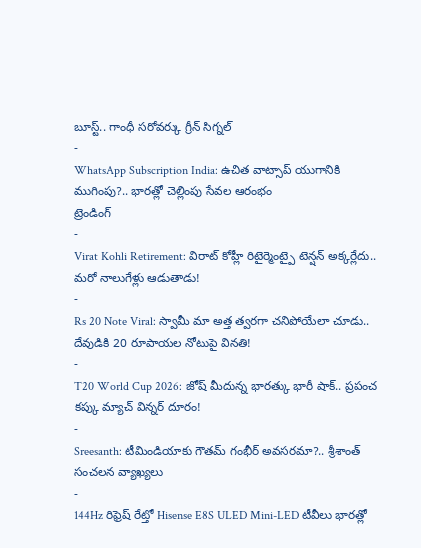బూస్ట్.. గాంధీ సరోవర్కు గ్రీన్ సిగ్నల్
-
WhatsApp Subscription India: ఉచిత వాట్సాప్ యుగానికి ముగింపు?.. భారత్లో చెల్లింపు సేవల ఆరంభం
ట్రెండింగ్
-
Virat Kohli Retirement: విరాట్ కోహ్లీ రిటైర్మెంట్పై టెన్షన్ అక్కర్లేదు.. మరో నాలుగేళ్లు ఆడుతాడు!
-
Rs 20 Note Viral: స్వామీ మా అత్త త్వరగా చనిపోయేలా చూడు.. దేవుడికి 20 రూపాయల నోటుపై వినతి!
-
T20 World Cup 2026: జోష్ మీదున్న భారత్కు భారీ షాక్.. ప్రపంచ కప్కు మ్యాచ్ విన్నర్ దూరం!
-
Sreesanth: టీమిండియాకు గౌతమ్ గంభీర్ అవసరమా?.. శ్రీశాంత్ సంచలన వ్యాఖ్యలు
-
144Hz రిఫ్రెష్ రేట్తో Hisense E8S ULED Mini-LED టీవీలు భారత్లో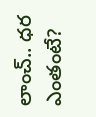లాంచ్.. ధర ఎంతంటే?